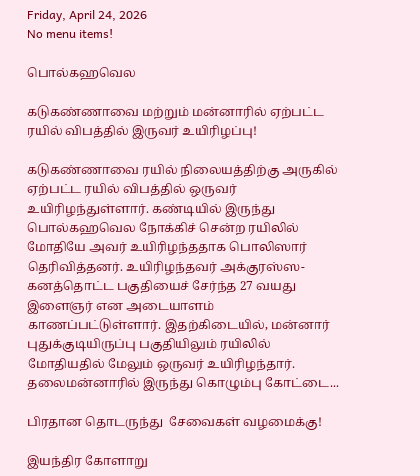Friday, April 24, 2026
No menu items!

பொல்கஹவெல

கடுகண்ணாவை மற்றும் மன்னாரில் ஏற்பட்ட ரயில் விபத்தில் இருவர் உயிரிழப்பு!

கடுகண்ணாவை ரயில் நிலையத்திற்கு அருகில் ஏற்பட்ட ரயில் விபத்தில் ஒருவர் உயிரிழந்துள்ளார். கண்டியில் இருந்து பொல்கஹவெல நோக்கிச் சென்ற ரயிலில் மோதியே அவர் உயிரிழந்ததாக பொலிஸார் தெரிவித்தனர். உயிரிழந்தவர் அக்குரஸ்ஸ-கனத்தொட்ட பகுதியைச் சேர்ந்த 27 வயது இளைஞர் என அடையாளம் காணப்பட்டுள்ளார். இதற்கிடையில், மன்னார் புதுக்குடியிருப்பு பகுதியிலும் ரயிலில் மோதியதில் மேலும் ஒருவர் உயிரிழந்தார். தலைமன்னாரில் இருந்து கொழும்பு கோட்டை...

பிரதான தொடருந்து  சேவைகள் வழமைக்கு!

இயந்திர கோளாறு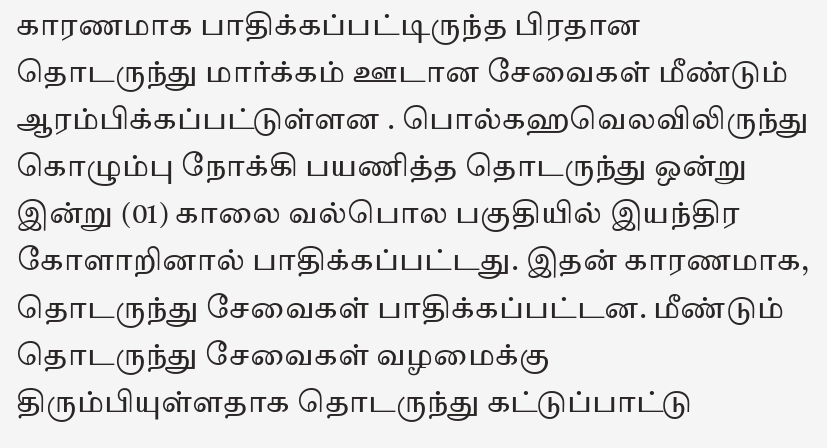காரணமாக பாதிக்கப்பட்டிருந்த பிரதான தொடருந்து மார்க்கம் ஊடான சேவைகள் மீண்டும் ஆரம்பிக்கப்பட்டுள்ளன . பொல்கஹவெலவிலிருந்து கொழும்பு நோக்கி பயணித்த தொடருந்து ஒன்று இன்று (01) காலை வல்பொல பகுதியில் இயந்திர கோளாறினால் பாதிக்கப்பட்டது. இதன் காரணமாக, தொடருந்து சேவைகள் பாதிக்கப்பட்டன. மீண்டும் தொடருந்து சேவைகள் வழமைக்கு திரும்பியுள்ளதாக தொடருந்து கட்டுப்பாட்டு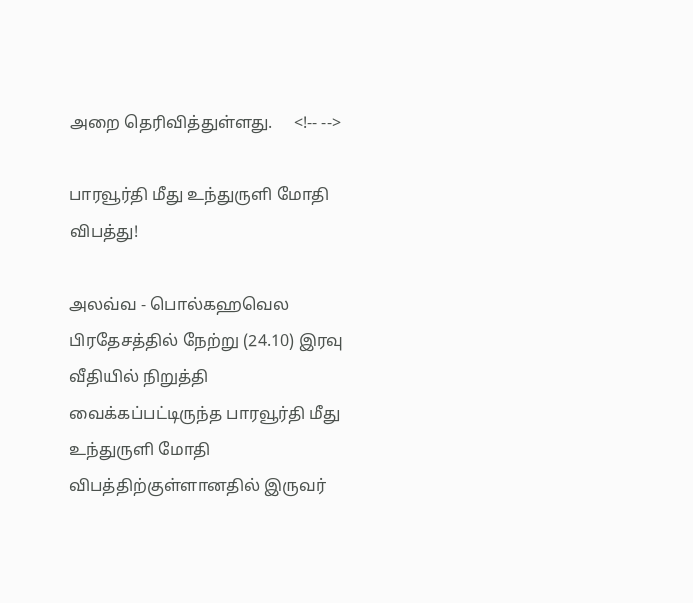அறை தெரிவித்துள்ளது.     <!-- -->

பாரவூர்தி மீது உந்துருளி மோதி விபத்து!

அலவ்வ - பொல்கஹவெல பிரதேசத்தில் நேற்று (24.10) இரவு வீதியில் நிறுத்தி வைக்கப்பட்டிருந்த பாரவூர்தி மீது உந்துருளி மோதி விபத்திற்குள்ளானதில் இருவர்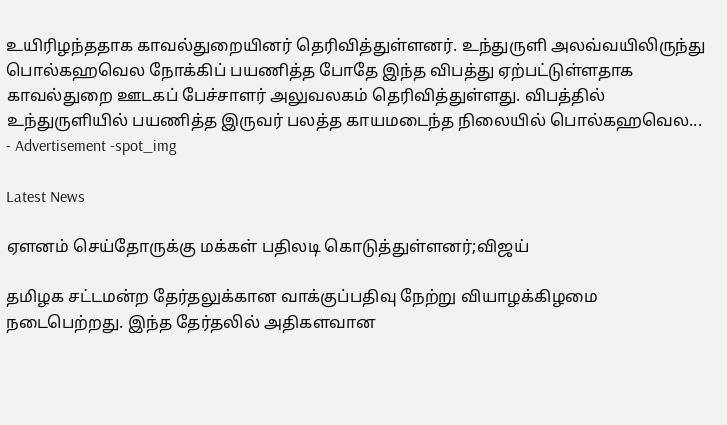உயிரிழந்ததாக காவல்துறையினர் தெரிவித்துள்ளனர். உந்துருளி அலவ்வயிலிருந்து பொல்கஹவெல நோக்கிப் பயணித்த போதே இந்த விபத்து ஏற்பட்டுள்ளதாக காவல்துறை ஊடகப் பேச்சாளர் அலுவலகம் தெரிவித்துள்ளது. விபத்தில் உந்துருளியில் பயணித்த இருவர் பலத்த காயமடைந்த நிலையில் பொல்கஹவெல...
- Advertisement -spot_img

Latest News

ஏளனம் செய்தோருக்கு மக்கள் பதிலடி கொடுத்துள்ளனர்;விஜய்

தமிழக சட்டமன்ற தேர்தலுக்கான வாக்குப்பதிவு நேற்று வியாழக்கிழமை நடைபெற்றது. இந்த தேர்தலில் அதிகளவான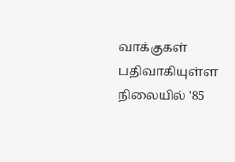வாக்குகள் பதிவாகியுள்ள நிலையில் '85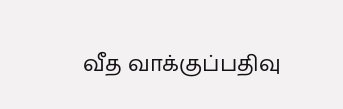வீத வாக்குப்பதிவு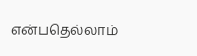என்பதெல்லாம்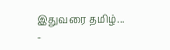இதுவரை தமிழ்...
-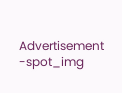Advertisement -spot_img